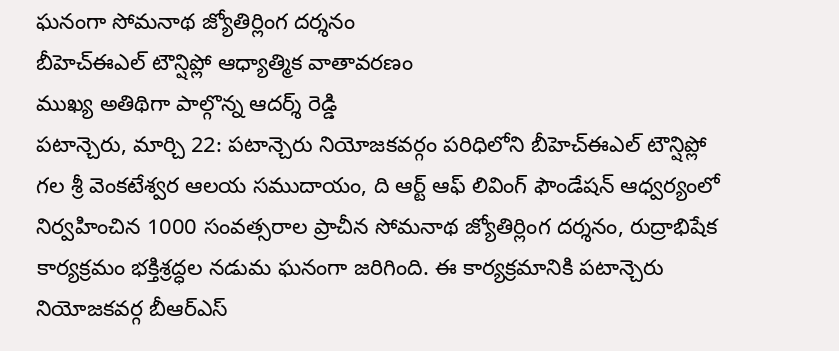ఘనంగా సోమనాథ జ్యోతిర్లింగ దర్శనం
బీహెచ్ఈఎల్ టౌన్షిప్లో ఆధ్యాత్మిక వాతావరణం
ముఖ్య అతిథిగా పాల్గొన్న ఆదర్శ్ రెడ్డి
పటాన్చెరు, మార్చి 22: పటాన్చెరు నియోజకవర్గం పరిధిలోని బీహెచ్ఈఎల్ టౌన్షిప్లో గల శ్రీ వెంకటేశ్వర ఆలయ సముదాయం, ది ఆర్ట్ ఆఫ్ లివింగ్ ఫౌండేషన్ ఆధ్వర్యంలో నిర్వహించిన 1000 సంవత్సరాల ప్రాచీన సోమనాథ జ్యోతిర్లింగ దర్శనం, రుద్రాభిషేక కార్యక్రమం భక్తిశ్రద్ధల నడుమ ఘనంగా జరిగింది. ఈ కార్యక్రమానికి పటాన్చెరు నియోజకవర్గ బీఆర్ఎస్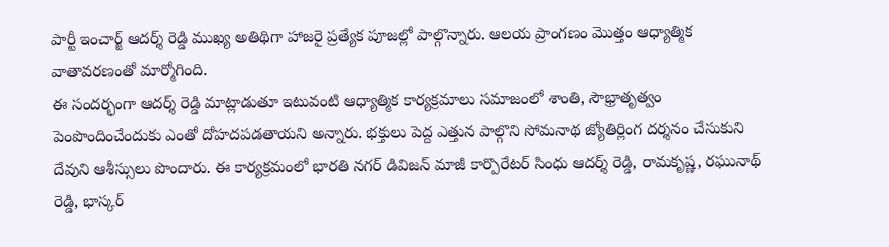పార్టీ ఇంచార్జ్ ఆదర్శ్ రెడ్డి ముఖ్య అతిథిగా హాజరై ప్రత్యేక పూజల్లో పాల్గొన్నారు. ఆలయ ప్రాంగణం మొత్తం ఆధ్యాత్మిక వాతావరణంతో మార్మోగింది.
ఈ సందర్భంగా ఆదర్శ్ రెడ్డి మాట్లాడుతూ ఇటువంటి ఆధ్యాత్మిక కార్యక్రమాలు సమాజంలో శాంతి, సౌభ్రాతృత్వం పెంపొందించేందుకు ఎంతో దోహదపడతాయని అన్నారు. భక్తులు పెద్ద ఎత్తున పాల్గొని సోమనాథ జ్యోతిర్లింగ దర్శనం చేసుకుని దేవుని ఆశీస్సులు పొందారు. ఈ కార్యక్రమంలో భారతి నగర్ డివిజన్ మాజీ కార్పొరేటర్ సింధు ఆదర్శ్ రెడ్డి, రామకృష్ణ, రఘునాథ్ రెడ్డి, భాస్కర్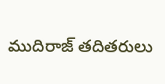ముదిరాజ్ తదితరులు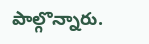పాల్గొన్నారు.